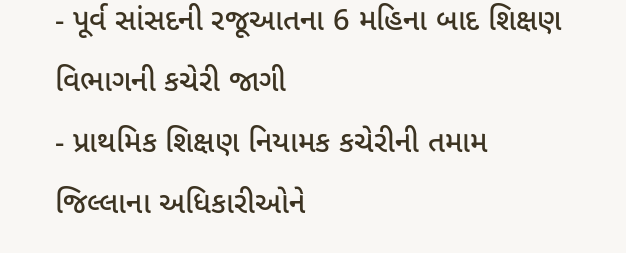- પૂર્વ સાંસદની રજૂઆતના 6 મહિના બાદ શિક્ષણ વિભાગની કચેરી જાગી
- પ્રાથમિક શિક્ષણ નિયામક કચેરીની તમામ જિલ્લાના અધિકારીઓને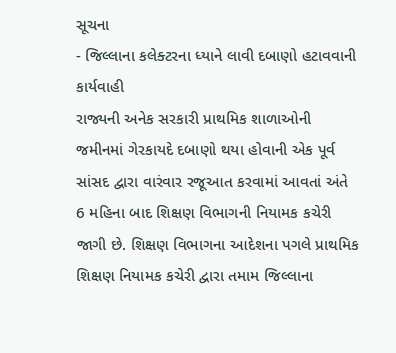સૂચના
- જિલ્લાના કલેક્ટરના ધ્યાને લાવી દબાણો હટાવવાની કાર્યવાહી
રાજ્યની અનેક સરકારી પ્રાથમિક શાળાઓની જમીનમાં ગેરકાયદે દબાણો થયા હોવાની એક પૂર્વ સાંસદ દ્વારા વારંવાર રજૂઆત કરવામાં આવતાં અંતે 6 મહિના બાદ શિક્ષણ વિભાગની નિયામક કચેરી જાગી છે. શિક્ષણ વિભાગના આદેશના પગલે પ્રાથમિક શિક્ષણ નિયામક કચેરી દ્વારા તમામ જિલ્લાના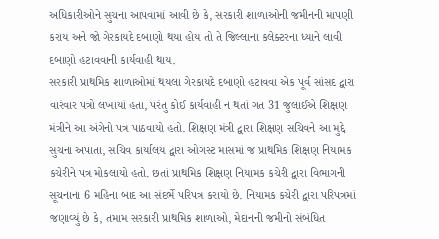અધિકારીઓને સુચના આપવામાં આવી છે કે, સરકારી શાળાઓની જમીનની માપણી કરાય અને જો ગેરકાયદે દબાણો થયા હોય તો તે જિલ્લાના કલેક્ટરના ધ્યાને લાવી દબાણો હટાવવાની કાર્યવાહી થાય.
સરકારી પ્રાથમિક શાળાઓમાં થયલા ગેરકાયદે દબાણો હટાવવા એક પૂર્વ સાંસદ દ્વારા વારંવાર પત્રો લખાયાં હતા, પરંતુ કોઈ કાર્યવાહી ન થતાં ગત 31 જુલાઈએ શિક્ષણ મંત્રીને આ અંગેનો પત્ર પાઠવાયો હતો. શિક્ષણ મંત્રી દ્વારા શિક્ષણ સચિવને આ મુદ્દે સુચના અપાતા, સચિવ કાર્યાલય દ્વારા ઓગસ્ટ માસમાં જ પ્રાથમિક શિક્ષણ નિયામક કચેરીને પત્ર મોકલાયો હતો. છતાં પ્રાથમિક શિક્ષણ નિયામક કચેરી દ્વારા વિભાગની સૂચનાના 6 મહિના બાદ આ સંદર્ભે પરિપત્ર કરાયો છે. નિયામક કચેરી દ્વારા પરિપત્રમાં જણાવ્યું છે કે, તમામ સરકારી પ્રાથમિક શાળાઓ, મેદાનની જમીનો સંબંધિત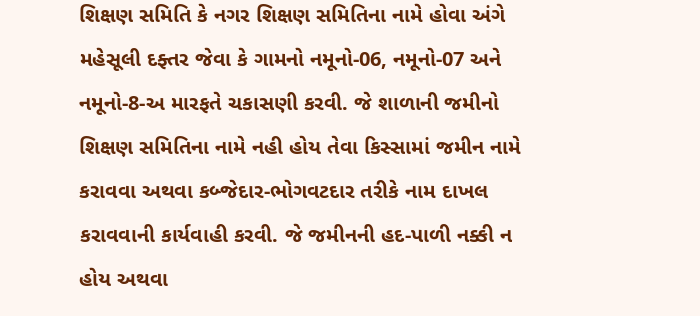શિક્ષણ સમિતિ કે નગર શિક્ષણ સમિતિના નામે હોવા અંગે મહેસૂલી દફ્તર જેવા કે ગામનો નમૂનો-06, નમૂનો-07 અને નમૂનો-8-અ મારફતે ચકાસણી કરવી. જે શાળાની જમીનો શિક્ષણ સમિતિના નામે નહી હોય તેવા કિસ્સામાં જમીન નામે કરાવવા અથવા કબ્જેદાર-ભોગવટદાર તરીકે નામ દાખલ કરાવવાની કાર્યવાહી કરવી. જે જમીનની હદ-પાળી નક્કી ન હોય અથવા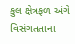કુલ ક્ષેત્રફળ અંગે વિસંગતતાના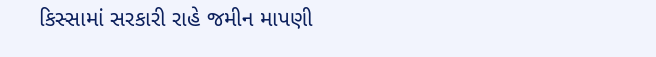કિસ્સામાં સરકારી રાહે જમીન માપણી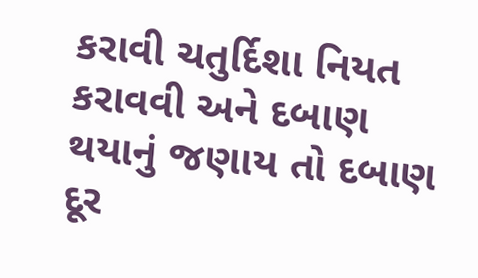કરાવી ચતુર્દિશા નિયત કરાવવી અને દબાણ થયાનું જણાય તો દબાણ દૂર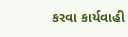કરવા કાર્યવાહી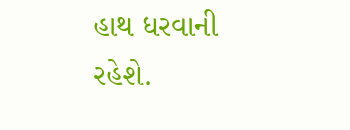હાથ ધરવાની રહેશે.